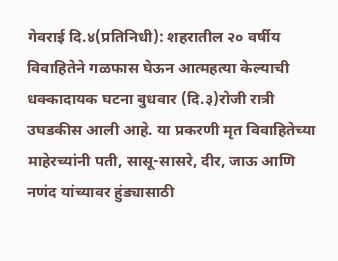गेवराई दि.४(प्रतिनिधी): शहरातील २० वर्षीय विवाहितेने गळफास घेऊन आत्महत्या केल्याची धक्कादायक घटना बुधवार (दि.३)रोजी रात्री उघडकीस आली आहे. या प्रकरणी मृत विवाहितेच्या माहेरच्यांनी पती, सासू-सासरे, दीर, जाऊ आणि नणंद यांच्यावर हुंड्यासाठी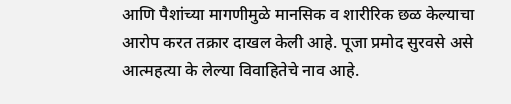आणि पैशांच्या मागणीमुळे मानसिक व शारीरिक छळ केल्याचा आरोप करत तक्रार दाखल केली आहे. पूजा प्रमोद सुरवसे असे आत्महत्या के लेल्या विवाहितेचे नाव आहे.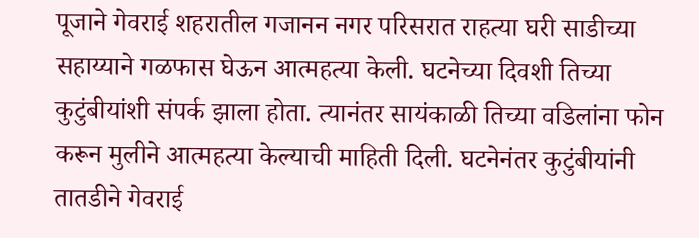पूजाने गेवराई शहरातील गजानन नगर परिसरात राहत्या घरी साडीच्या सहाय्याने गळफास घेऊन आत्महत्या केली. घटनेच्या दिवशी तिच्या कुटुंबीयांशी संपर्क झाला होता. त्यानंतर सायंकाळी तिच्या वडिलांना फोन करून मुलीने आत्महत्या केल्याची माहिती दिली. घटनेनंतर कुटुंबीयांनी तातडीने गेवराई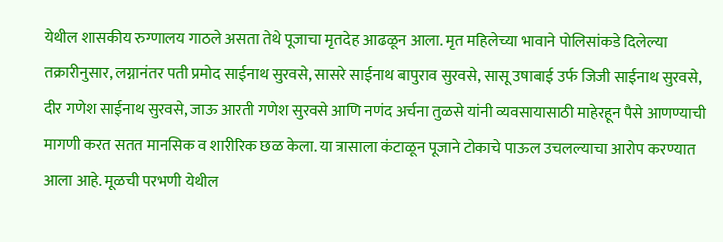येथील शासकीय रुग्णालय गाठले असता तेथे पूजाचा मृतदेह आढळून आला. मृत महिलेच्या भावाने पोलिसांकडे दिलेल्या तक्रारीनुसार, लग्नानंतर पती प्रमोद साईनाथ सुरवसे, सासरे साईनाथ बापुराव सुरवसे, सासू उषाबाई उर्फ जिजी साईनाथ सुरवसे, दीर गणेश साईनाथ सुरवसे, जाऊ आरती गणेश सुरवसे आणि नणंद अर्चना तुळसे यांनी व्यवसायासाठी माहेरहून पैसे आणण्याची मागणी करत सतत मानसिक व शारीरिक छळ केला. या त्रासाला कंटाळून पूजाने टोकाचे पाऊल उचलल्याचा आरोप करण्यात आला आहे. मूळची परभणी येथील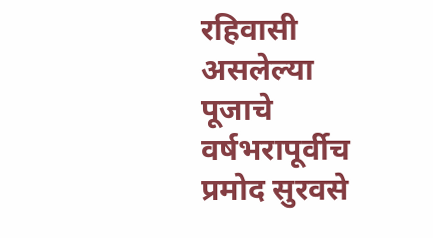रहिवासी असलेल्या पूजाचे वर्षभरापूर्वीच प्रमोद सुरवसे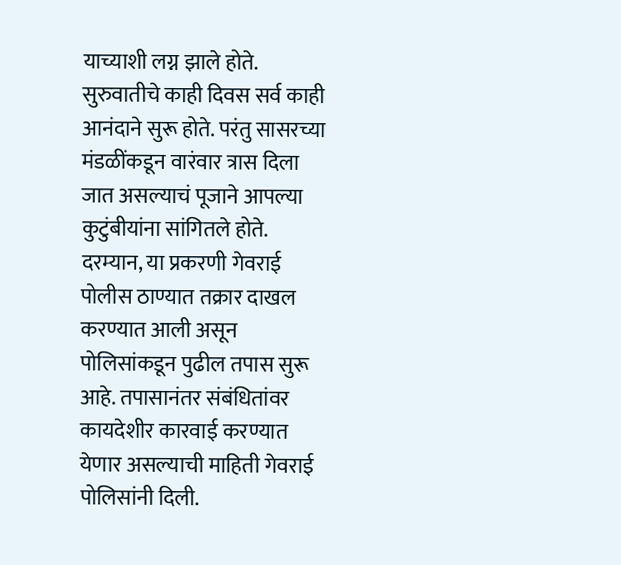याच्याशी लग्न झाले होते. सुरुवातीचे काही दिवस सर्व काही आनंदाने सुरू होते. परंतु सासरच्या मंडळींकडून वारंवार त्रास दिला जात असल्याचं पूजाने आपल्या कुटुंबीयांना सांगितले होते. दरम्यान, या प्रकरणी गेवराई पोलीस ठाण्यात तक्रार दाखल करण्यात आली असून पोलिसांकडून पुढील तपास सुरू आहे. तपासानंतर संबंधितांवर कायदेशीर कारवाई करण्यात येणार असल्याची माहिती गेवराई पोलिसांनी दिली.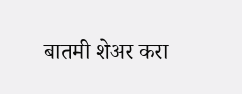बातमी शेअर करा